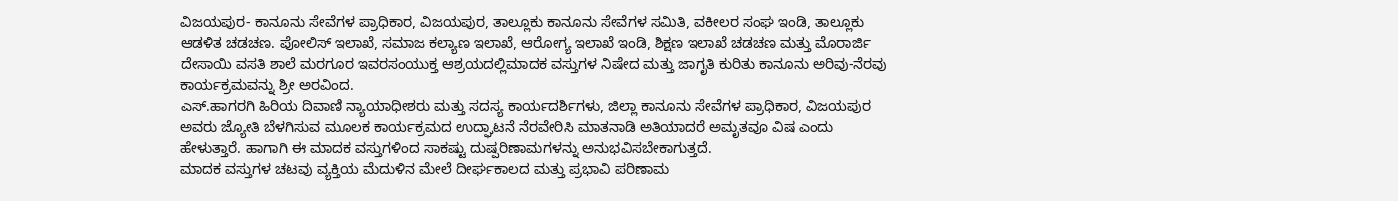ವಿಜಯಪುರ- ಕಾನೂನು ಸೇವೆಗಳ ಪ್ರಾಧಿಕಾರ, ವಿಜಯಪುರ, ತಾಲ್ಲೂಕು ಕಾನೂನು ಸೇವೆಗಳ ಸಮಿತಿ, ವಕೀಲರ ಸಂಘ ಇಂಡಿ, ತಾಲ್ಲೂಕು ಆಡಳಿತ ಚಡಚಣ. ಪೋಲಿಸ್ ಇಲಾಖೆ, ಸಮಾಜ ಕಲ್ಯಾಣ ಇಲಾಖೆ, ಆರೋಗ್ಯ ಇಲಾಖೆ ಇಂಡಿ, ಶಿಕ್ಷಣ ಇಲಾಖೆ ಚಡಚಣ ಮತ್ತು ಮೊರಾರ್ಜಿ ದೇಸಾಯಿ ವಸತಿ ಶಾಲೆ ಮರಗೂರ ಇವರಸಂಯುಕ್ತ ಆಶ್ರಯದಲ್ಲಿಮಾದಕ ವಸ್ತುಗಳ ನಿಷೇದ ಮತ್ತು ಜಾಗೃತಿ ಕುರಿತು ಕಾನೂನು ಅರಿವು-ನೆರವು ಕಾರ್ಯಕ್ರಮವನ್ನು ಶ್ರೀ ಅರವಿಂದ.
ಎಸ್.ಹಾಗರಗಿ ಹಿರಿಯ ದಿವಾಣಿ ನ್ಯಾಯಾಧೀಶರು ಮತ್ತು ಸದಸ್ಯ ಕಾರ್ಯದರ್ಶಿಗಳು, ಜಿಲ್ಲಾ ಕಾನೂನು ಸೇವೆಗಳ ಪ್ರಾಧಿಕಾರ, ವಿಜಯಪುರ ಅವರು ಜ್ಯೋತಿ ಬೆಳಗಿಸುವ ಮೂಲಕ ಕಾರ್ಯಕ್ರಮದ ಉದ್ಘಾಟನೆ ನೆರವೇರಿಸಿ ಮಾತನಾಡಿ ಅತಿಯಾದರೆ ಅಮೃತವೂ ವಿಷ ಎಂದು ಹೇಳುತ್ತಾರೆ. ಹಾಗಾಗಿ ಈ ಮಾದಕ ವಸ್ತುಗಳಿಂದ ಸಾಕಷ್ಟು ದುಷ್ಪರಿಣಾಮಗಳನ್ನು ಅನುಭವಿಸಬೇಕಾಗುತ್ತದೆ.
ಮಾದಕ ವಸ್ತುಗಳ ಚಟವು ವ್ಯಕ್ತಿಯ ಮೆದುಳಿನ ಮೇಲೆ ದೀರ್ಘಕಾಲದ ಮತ್ತು ಪ್ರಭಾವಿ ಪರಿಣಾಮ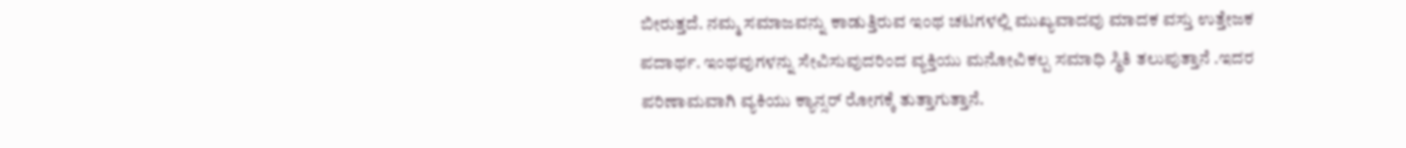ಬೀರುತ್ತದೆ. ನಮ್ಮ ಸಮಾಜವನ್ನು ಕಾಡುತ್ತಿರುವ ಇಂಥ ಚಟಗಳಲ್ಲಿ ಮುಖ್ಯವಾದವು ಮಾದಕ ವಸ್ತು ಉತ್ತೇಜಕ ಪದಾರ್ಥ. ಇಂಥವುಗಳನ್ನು ಸೇವಿಸುವುದರಿಂದ ವ್ಯಕ್ತಿಯು ಮನೋವಿಕಲ್ಪ ಸಮಾಧಿ ಸ್ಥಿತಿ ತಲುಪುತ್ತಾನೆ .ಇದರ ಪರಿಣಾಮವಾಗಿ ವ್ಯಕಿಯು ಕ್ಯಾನ್ಸರ್ ರೋಗಕ್ಕೆ ತುತ್ತಾಗುತ್ತಾನೆ.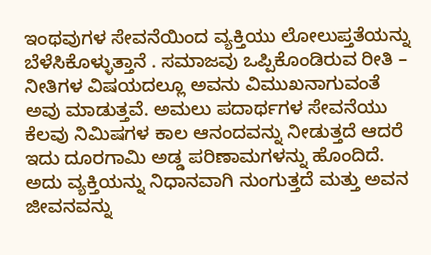ಇಂಥವುಗಳ ಸೇವನೆಯಿಂದ ವ್ಯಕ್ತಿಯು ಲೋಲುಪ್ತತೆಯನ್ನು ಬೆಳೆಸಿಕೊಳ್ಳುತ್ತಾನೆ . ಸಮಾಜವು ಒಪ್ಪಿಕೊಂಡಿರುವ ರೀತಿ – ನೀತಿಗಳ ವಿಷಯದಲ್ಲೂ ಅವನು ವಿಮುಖನಾಗುವಂತೆ ಅವು ಮಾಡುತ್ತವೆ. ಅಮಲು ಪದಾರ್ಥಗಳ ಸೇವನೆಯು ಕೆಲವು ನಿಮಿಷಗಳ ಕಾಲ ಆನಂದವನ್ನು ನೀಡುತ್ತದೆ ಆದರೆ ಇದು ದೂರಗಾಮಿ ಅಡ್ಡ ಪರಿಣಾಮಗಳನ್ನು ಹೊಂದಿದೆ. ಅದು ವ್ಯಕ್ತಿಯನ್ನು ನಿಧಾನವಾಗಿ ನುಂಗುತ್ತದೆ ಮತ್ತು ಅವನ ಜೀವನವನ್ನು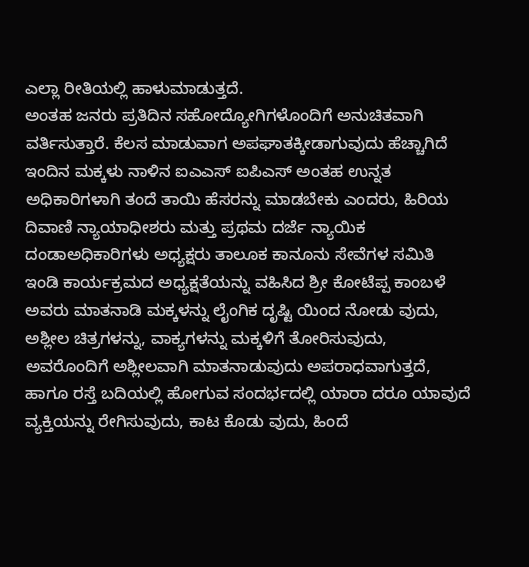ಎಲ್ಲಾ ರೀತಿಯಲ್ಲಿ ಹಾಳುಮಾಡುತ್ತದೆ.
ಅಂತಹ ಜನರು ಪ್ರತಿದಿನ ಸಹೋದ್ಯೋಗಿಗಳೊಂದಿಗೆ ಅನುಚಿತವಾಗಿ ವರ್ತಿಸುತ್ತಾರೆ. ಕೆಲಸ ಮಾಡುವಾಗ ಅಪಘಾತಕ್ಕೀಡಾಗುವುದು ಹೆಚ್ಚಾಗಿದೆ ಇಂದಿನ ಮಕ್ಕಳು ನಾಳಿನ ಐಎಎಸ್ ಐಪಿಎಸ್ ಅಂತಹ ಉನ್ನತ ಅಧಿಕಾರಿಗಳಾಗಿ ತಂದೆ ತಾಯಿ ಹೆಸರನ್ನು ಮಾಡಬೇಕು ಎಂದರು, ಹಿರಿಯ ದಿವಾಣಿ ನ್ಯಾಯಾಧೀಶರು ಮತ್ತು ಪ್ರಥಮ ದರ್ಜೆ ನ್ಯಾಯಿಕ
ದಂಡಾಅಧಿಕಾರಿಗಳು ಅಧ್ಯಕ್ಷರು ತಾಲೂಕ ಕಾನೂನು ಸೇವೆಗಳ ಸಮಿತಿ ಇಂಡಿ ಕಾರ್ಯಕ್ರಮದ ಅಧ್ಯಕ್ಷತೆಯನ್ನು ವಹಿಸಿದ ಶ್ರೀ ಕೋಟೆಪ್ಪ ಕಾಂಬಳೆ ಅವರು ಮಾತನಾಡಿ ಮಕ್ಕಳನ್ನು ಲೈಂಗಿಕ ದೃಷ್ಟಿ ಯಿಂದ ನೋಡು ವುದು, ಅಶ್ಲೀಲ ಚಿತ್ರಗಳನ್ನು, ವಾಕ್ಯಗಳನ್ನು ಮಕ್ಕಳಿಗೆ ತೋರಿಸುವುದು,
ಅವರೊಂದಿಗೆ ಅಶ್ಲೀಲವಾಗಿ ಮಾತನಾಡುವುದು ಅಪರಾಧವಾಗುತ್ತದೆ, ಹಾಗೂ ರಸ್ತೆ ಬದಿಯಲ್ಲಿ ಹೋಗುವ ಸಂದರ್ಭದಲ್ಲಿ ಯಾರಾ ದರೂ ಯಾವುದೆ ವ್ಯಕ್ತಿಯನ್ನು ರೇಗಿಸುವುದು, ಕಾಟ ಕೊಡು ವುದು, ಹಿಂದೆ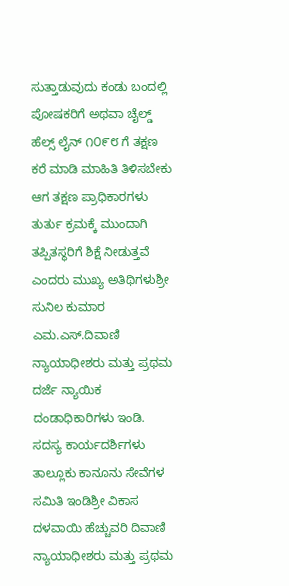ಸುತ್ತಾಡುವುದು ಕಂಡು ಬಂದಲ್ಲಿ ಪೋಷಕರಿಗೆ ಅಥವಾ ಚೈಲ್ಡ್ ಹೆಲ್ಸ್ ಲೈನ್ ೧೦೯೮ ಗೆ ತಕ್ಷಣ ಕರೆ ಮಾಡಿ ಮಾಹಿತಿ ತಿಳಿಸಬೇಕು ಆಗ ತಕ್ಷಣ ಪ್ರಾಧಿಕಾರಗಳು ತುರ್ತು ಕ್ರಮಕ್ಕೆ ಮುಂದಾಗಿ ತಪ್ಪಿತಸ್ಥರಿಗೆ ಶಿಕ್ಷೆ ನೀಡುತ್ತವೆ ಎಂದರು ಮುಖ್ಯ ಅತಿಥಿಗಳುಶ್ರೀ ಸುನಿಲ ಕುಮಾರ ಎಮ.ಎಸ್.ದಿವಾಣಿ ನ್ಯಾಯಾಧೀಶರು ಮತ್ತು ಪ್ರಥಮ ದರ್ಜೆ ನ್ಯಾಯಿಕ ದಂಡಾಧಿಕಾರಿಗಳು ಇಂಡಿ.
ಸದಸ್ಯ ಕಾರ್ಯದರ್ಶಿಗಳು ತಾಲ್ಲೂಕು ಕಾನೂನು ಸೇವೆಗಳ ಸಮಿತಿ ಇಂಡಿಶ್ರೀ ವಿಕಾಸ ದಳವಾಯಿ ಹೆಚ್ಚುವರಿ ದಿವಾಣಿ ನ್ಯಾಯಾಧೀಶರು ಮತ್ತು ಪ್ರಥಮ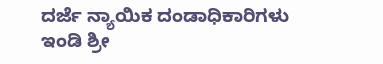ದರ್ಜೆ ನ್ಯಾಯಿಕ ದಂಡಾಧಿಕಾರಿಗಳು ಇಂಡಿ ಶ್ರೀ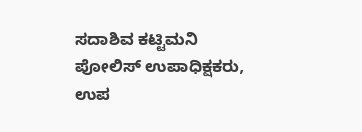ಸದಾಶಿವ ಕಟ್ಟಿಮನಿ ಪೋಲಿಸ್ ಉಪಾಧಿಕ್ಷಕರು, ಉಪ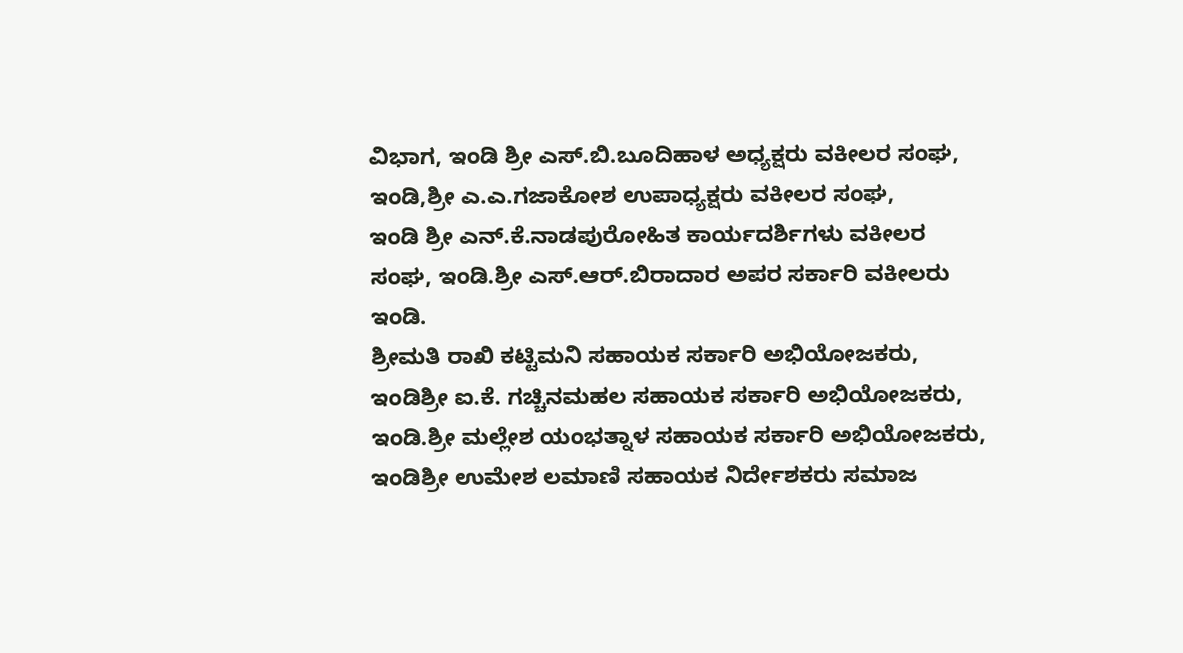ವಿಭಾಗ, ಇಂಡಿ ಶ್ರೀ ಎಸ್.ಬಿ.ಬೂದಿಹಾಳ ಅಧ್ಯಕ್ಷರು ವಕೀಲರ ಸಂಘ, ಇಂಡಿ,ಶ್ರೀ ಎ.ಎ.ಗಜಾಕೋಶ ಉಪಾಧ್ಯಕ್ಷರು ವಕೀಲರ ಸಂಘ,
ಇಂಡಿ ಶ್ರೀ ಎನ್.ಕೆ.ನಾಡಪುರೋಹಿತ ಕಾರ್ಯದರ್ಶಿಗಳು ವಕೀಲರ ಸಂಘ, ಇಂಡಿ.ಶ್ರೀ ಎಸ್.ಆರ್.ಬಿರಾದಾರ ಅಪರ ಸರ್ಕಾರಿ ವಕೀಲರು ಇಂಡಿ.
ಶ್ರೀಮತಿ ರಾಖಿ ಕಟ್ಟಿಮನಿ ಸಹಾಯಕ ಸರ್ಕಾರಿ ಅಭಿಯೋಜಕರು, ಇಂಡಿಶ್ರೀ ಐ.ಕೆ. ಗಚ್ಚಿನಮಹಲ ಸಹಾಯಕ ಸರ್ಕಾರಿ ಅಭಿಯೋಜಕರು, ಇಂಡಿ.ಶ್ರೀ ಮಲ್ಲೇಶ ಯಂಭತ್ನಾಳ ಸಹಾಯಕ ಸರ್ಕಾರಿ ಅಭಿಯೋಜಕರು, ಇಂಡಿಶ್ರೀ ಉಮೇಶ ಲಮಾಣಿ ಸಹಾಯಕ ನಿರ್ದೇಶಕರು ಸಮಾಜ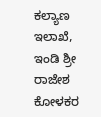ಕಲ್ಯಾಣ ಇಲಾಖೆ, ಇಂಡಿ ಶ್ರೀ ರಾಜೇಶ ಕೋಳಕರ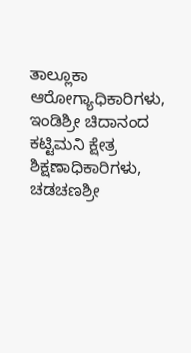ತಾಲ್ಲೂಕಾ ಆರೋಗ್ಯಾಧಿಕಾರಿಗಳು, ಇಂಡಿಶ್ರೀ ಚಿದಾನಂದ ಕಟ್ಟಿಮನಿ ಕ್ಷೇತ್ರ ಶಿಕ್ಷಣಾಧಿಕಾರಿಗಳು,
ಚಡಚಣಶ್ರೀ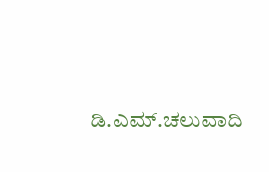ಡಿ.ಎಮ್.ಚಲುವಾದಿ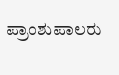ಪ್ರಾಂಶುಪಾಲರು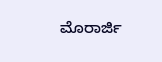ಮೊರಾರ್ಜಿ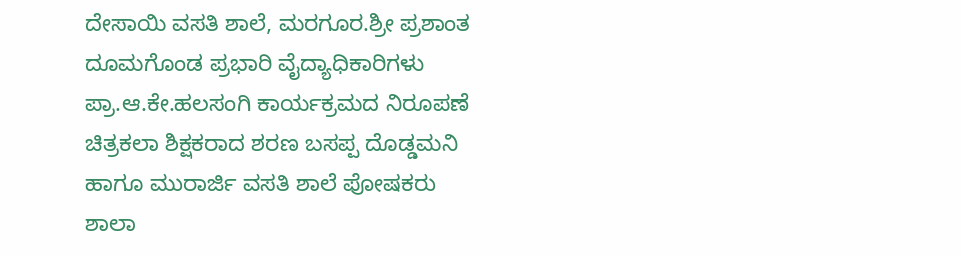ದೇಸಾಯಿ ವಸತಿ ಶಾಲೆ, ಮರಗೂರ.ಶ್ರೀ ಪ್ರಶಾಂತ ದೂಮಗೊಂಡ ಪ್ರಭಾರಿ ವೈದ್ಯಾಧಿಕಾರಿಗಳು ಪ್ರಾ.ಆ.ಕೇ.ಹಲಸಂಗಿ ಕಾರ್ಯಕ್ರಮದ ನಿರೂಪಣೆ ಚಿತ್ರಕಲಾ ಶಿಕ್ಷಕರಾದ ಶರಣ ಬಸಪ್ಪ ದೊಡ್ಡಮನಿ ಹಾಗೂ ಮುರಾರ್ಜಿ ವಸತಿ ಶಾಲೆ ಪೋಷಕರು ಶಾಲಾ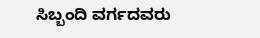ಸಿಬ್ಬಂದಿ ವರ್ಗದವರು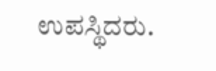ಉಪಸ್ಥಿದರು.